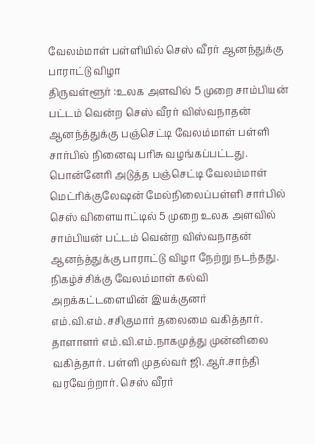வேலம்மாள் பள்ளியில் செஸ் வீரர் ஆனந்துக்கு பாராட்டு விழா
திருவள்ளூர் :உலக அளவில் 5 முறை சாம்பியன் பட்டம் வென்ற செஸ் வீரர் விஸ்வநாதன் ஆனந்த்துக்கு பஞ்செட்டி வேலம்மாள் பள்ளி சார்பில் நினைவு பரிசு வழங்கப்பட்டது. பொன்னேரி அடுத்த பஞ்செட்டி வேலம்மாள் மெட்ரிக்குலேஷன் மேல்நிலைப்பள்ளி சார்பில் செஸ் விளையாட்டில் 5 முறை உலக அளவில் சாம்பியன் பட்டம் வென்ற விஸ்வநாதன் ஆனந்த்துக்கு பாராட்டு விழா நேற்று நடந்தது. நிகழ்ச்சிக்கு வேலம்மாள் கல்வி அறக்கட்டளையின் இயக்குனர் எம்.வி.எம்.சசிகுமார் தலைமை வகித்தார். தாளாளர் எம்.வி.எம்.நாகமுத்து முன்னிலை வகித்தார். பள்ளி முதல்வர் ஜி.ஆர்.சாந்தி வரவேற்றார். செஸ் வீரர்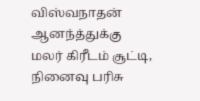விஸ்வநாதன் ஆனந்த்துக்கு மலர் கிரீடம் சூட்டி, நினைவு பரிசு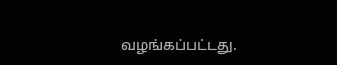வழங்கப்பட்டது.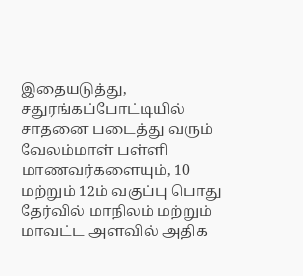இதையடுத்து, சதுரங்கப்போட்டியில் சாதனை படைத்து வரும் வேலம்மாள் பள்ளி மாணவர்களையும், 10 மற்றும் 12ம் வகுப்பு பொது தேர்வில் மாநிலம் மற்றும் மாவட்ட அளவில் அதிக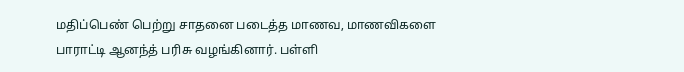மதிப்பெண் பெற்று சாதனை படைத்த மாணவ, மாணவிகளை பாராட்டி ஆனந்த் பரிசு வழங்கினார். பள்ளி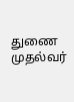துணை முதல்வர்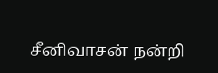சீனிவாசன் நன்றி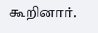கூறினார்.